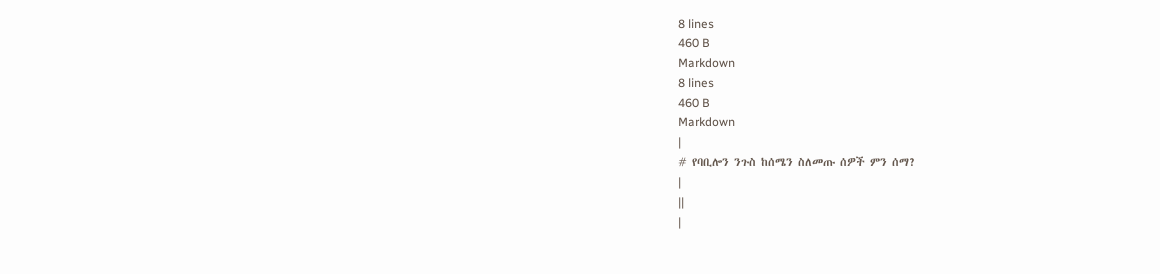8 lines
460 B
Markdown
8 lines
460 B
Markdown
|
# የባቢሎን ንጉስ ከሰሜን ስለመጡ ሰዎች ምን ሰማ?
|
||
|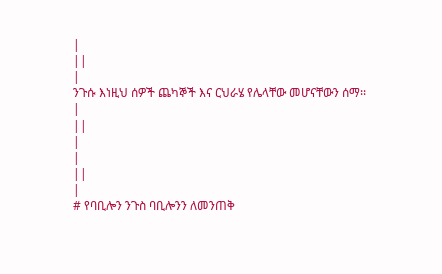|
||
|
ንጉሱ እነዚህ ሰዎች ጨካኞች እና ርህራሄ የሌላቸው መሆናቸውን ሰማ፡፡
|
||
|
|
||
|
# የባቢሎን ንጉስ ባቢሎንን ለመንጠቅ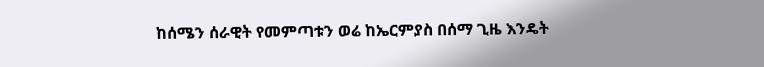ከሰሜን ሰራዊት የመምጣቱን ወሬ ከኤርምያስ በሰማ ጊዜ እንዴት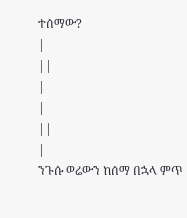ተሰማው?
|
||
|
|
||
|
ንጉሱ ወሬውን ከሰማ በኋላ ምጥ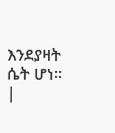እንደያዛት ሴት ሆነ፡፡
|